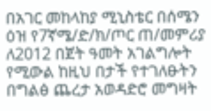በአገር መከላከያ ሚኒስቴር በሰሜን ዕዝ የ7ኛሜ/ድ/ክ/ጦር ጠ/መምሪያ ለ2012 በጀት ዓመት አገልግሎት የሚውል ከዚህ በታች የተገለፁትን በግልፅ ጨረታ አወዳድሮ መግዛት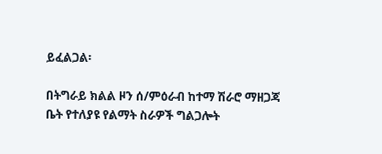ይፈልጋል፡

በትግራይ ክልል ዞን ሰ/ምዕራብ ከተማ ሽራሮ ማዘጋጃ ቤት የተለያዩ የልማት ስራዎች ግልጋሎት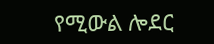የሚውል ሎደር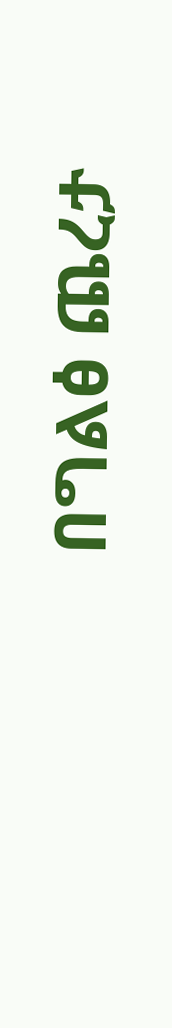በግልፅ ጨረታ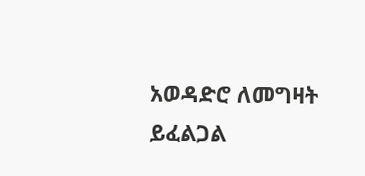አወዳድሮ ለመግዛት ይፈልጋል